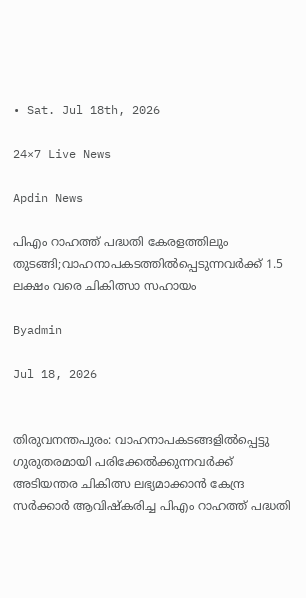• Sat. Jul 18th, 2026

24×7 Live News

Apdin News

പിഎം റാഹത്ത് പദ്ധതി കേരളത്തിലും തുടങ്ങി;വാഹനാപകടത്തില്‍പ്പെടുന്നവര്‍ക്ക് 1.5 ലക്ഷം വരെ ചികിത്സാ സഹായം

Byadmin

Jul 18, 2026


തിരുവനന്തപുരം: വാഹനാപകടങ്ങളില്‍പ്പെട്ടു ഗുരുതരമായി പരിക്കേല്‍ക്കുന്നവര്‍ക്ക് അടിയന്തര ചികിത്സ ലഭ്യമാക്കാന്‍ കേന്ദ്ര സര്‍ക്കാര്‍ ആവിഷ്‌കരിച്ച പിഎം റാഹത്ത് പദ്ധതി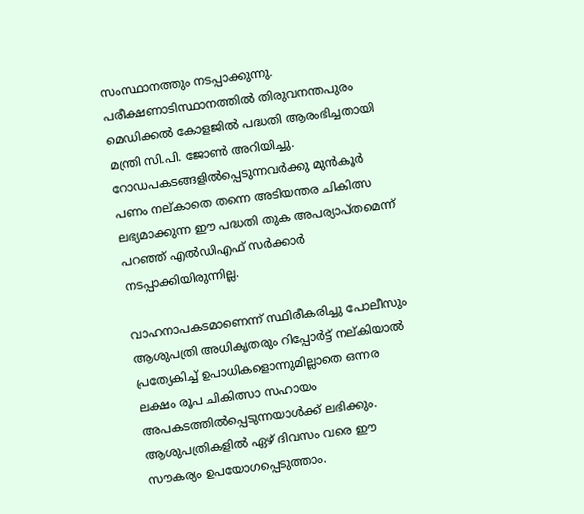സംസ്ഥാനത്തും നടപ്പാക്കുന്നു. പരീക്ഷണാടിസ്ഥാനത്തില്‍ തിരുവനന്തപുരം മെഡിക്കല്‍ കോളജില്‍ പദ്ധതി ആരംഭിച്ചതായി മന്ത്രി സി.പി. ജോണ്‍ അറിയിച്ചു. റോഡപകടങ്ങളില്‍പ്പെടുന്നവര്‍ക്കു മുന്‍കൂര്‍ പണം നല്കാതെ തന്നെ അടിയന്തര ചികിത്സ ലഭ്യമാക്കുന്ന ഈ പദ്ധതി തുക അപര്യാപ്തമെന്ന് പറഞ്ഞ് എല്‍ഡിഎഫ് സര്‍ക്കാര്‍ നടപ്പാക്കിയിരുന്നില്ല.

വാഹനാപകടമാണെന്ന് സ്ഥിരീകരിച്ചു പോലീസും ആശുപത്രി അധികൃതരും റിപ്പോര്‍ട്ട് നല്കിയാല്‍ പ്രത്യേകിച്ച് ഉപാധികളൊന്നുമില്ലാതെ ഒന്നര ലക്ഷം രൂപ ചികിത്സാ സഹായം അപകടത്തില്‍പ്പെടുന്നയാള്‍ക്ക് ലഭിക്കും. ആശുപത്രികളില്‍ ഏഴ് ദിവസം വരെ ഈ സൗകര്യം ഉപയോഗപ്പെടുത്താം.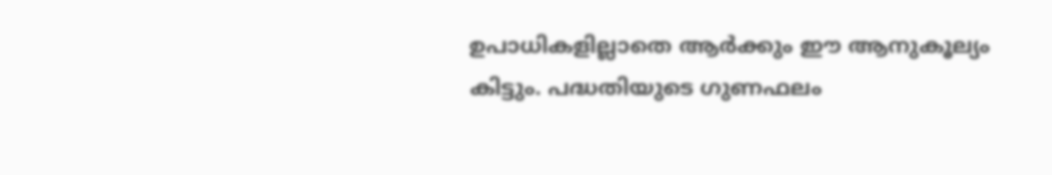ഉപാധികളില്ലാതെ ആര്‍ക്കും ഈ ആനുകൂല്യം കിട്ടും. പദ്ധതിയുടെ ഗുണഫലം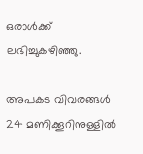ഒരാള്‍ക്ക് ലഭിച്ചുകഴിഞ്ഞു.

അപകട വിവരങ്ങള്‍ 24 മണിക്കൂറിനുള്ളില്‍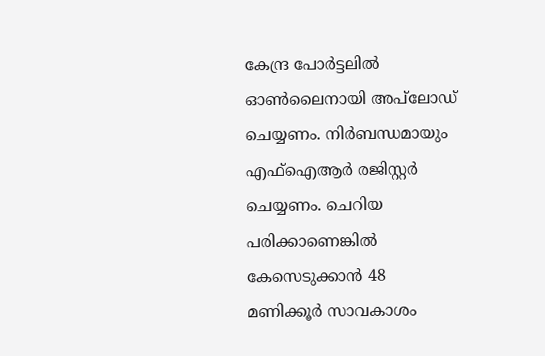കേന്ദ്ര പോര്‍ട്ടലില്‍ ഓണ്‍ലൈനായി അപ്‌ലോഡ് ചെയ്യണം. നിര്‍ബന്ധമായും എഫ്‌ഐആര്‍ രജിസ്റ്റര്‍ ചെയ്യണം. ചെറിയ പരിക്കാണെങ്കില്‍ കേസെടുക്കാന്‍ 48 മണിക്കൂര്‍ സാവകാശം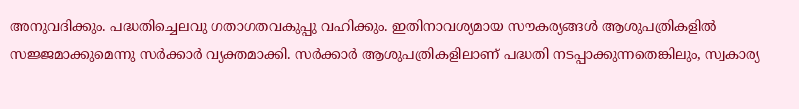അനുവദിക്കും. പദ്ധതിച്ചെലവു ഗതാഗതവകുപ്പു വഹിക്കും. ഇതിനാവശ്യമായ സൗകര്യങ്ങള്‍ ആശുപത്രികളില്‍ സജ്ജമാക്കുമെന്നു സര്‍ക്കാര്‍ വ്യക്തമാക്കി. സര്‍ക്കാര്‍ ആശുപത്രികളിലാണ് പദ്ധതി നടപ്പാക്കുന്നതെങ്കിലും, സ്വകാര്യ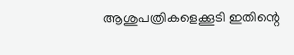ആശുപത്രികളെക്കൂടി ഇതിന്റെ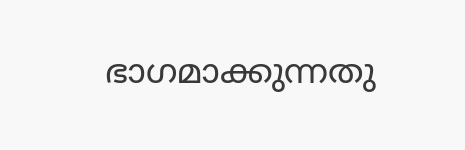ഭാഗമാക്കുന്നതു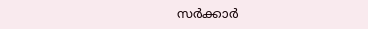സര്‍ക്കാര്‍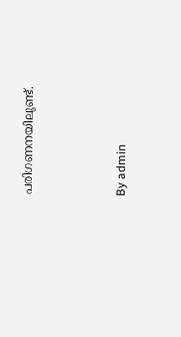പരിഗണനയിലുണ്ട്.



By admin